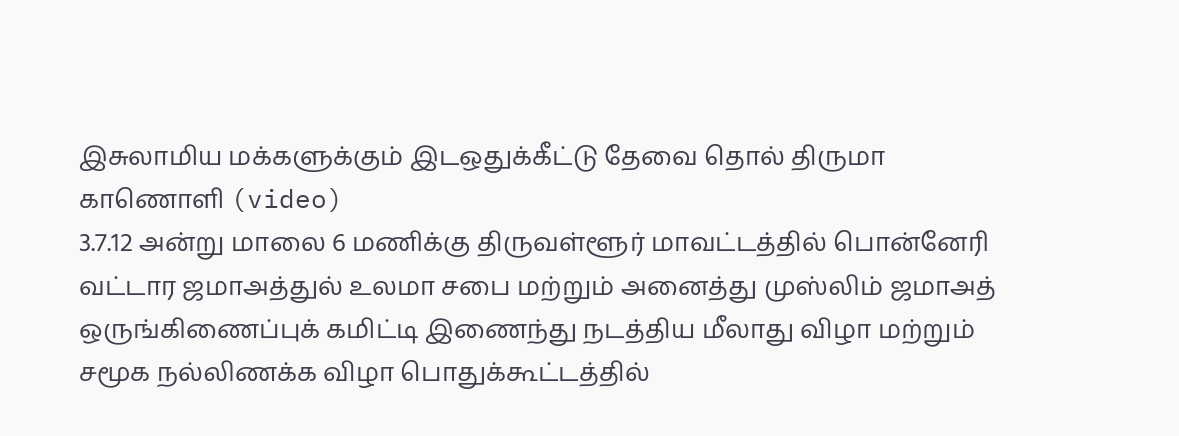இசுலாமிய மக்களுக்கும் இடஒதுக்கீட்டு தேவை தொல் திருமா காணொளி (video)
3.7.12 அன்று மாலை 6 மணிக்கு திருவள்ளூர் மாவட்டத்தில் பொன்னேரி வட்டார ஜமாஅத்துல் உலமா சபை மற்றும் அனைத்து முஸ்லிம் ஜமாஅத் ஒருங்கிணைப்புக் கமிட்டி இணைந்து நடத்திய மீலாது விழா மற்றும் சமூக நல்லிணக்க விழா பொதுக்கூட்டத்தில்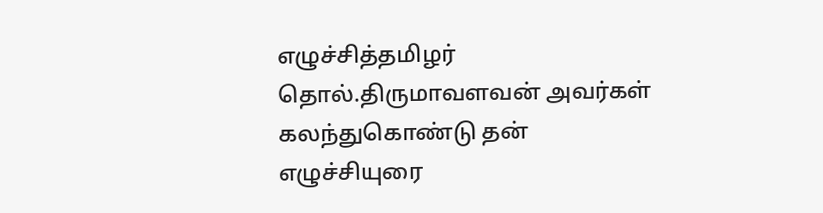எழுச்சித்தமிழர் தொல்.திருமாவளவன் அவர்கள் கலந்துகொண்டு தன் எழுச்சியுரை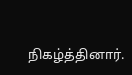நிகழ்த்தினார்.